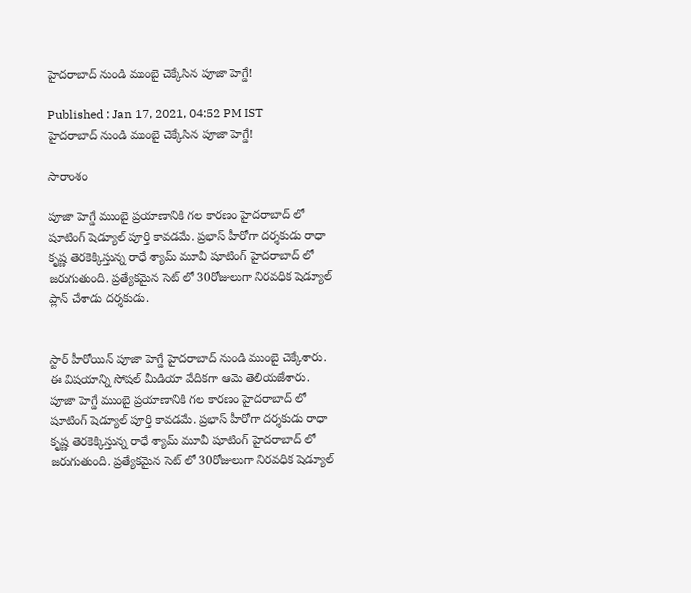హైదరాబాద్ నుండి ముంబై చెక్కేసిన పూజా హెగ్డే!

Published : Jan 17, 2021, 04:52 PM IST
హైదరాబాద్ నుండి ముంబై చెక్కేసిన పూజా హెగ్డే!

సారాంశం

పూజా హెగ్డే ముంబై ప్రయాణానికి గల కారణం హైదరాబాద్ లో షూటింగ్ షెడ్యూల్ పూర్తి కావడమే. ప్రభాస్ హీరోగా దర్శకుడు రాధా కృష్ణ తెరకెక్కిస్తున్న రాధే శ్యామ్ మూవీ షూటింగ్ హైదరాబాద్ లో జరుగుతుంది. ప్రత్యేకమైన సెట్ లో 30రోజులుగా నిరవధిక షెడ్యూల్ ప్లాన్ చేశాడు దర్శకుడు.


స్టార్ హీరోయిన్ పూజా హెగ్డే హైదరాబాద్ నుండి ముంబై చెక్కేశారు. ఈ విషయాన్ని సోషల్ మీడియా వేదికగా ఆమె తెలియజేశారు. పూజా హెగ్డే ముంబై ప్రయాణానికి గల కారణం హైదరాబాద్ లో షూటింగ్ షెడ్యూల్ పూర్తి కావడమే. ప్రభాస్ హీరోగా దర్శకుడు రాధా కృష్ణ తెరకెక్కిస్తున్న రాధే శ్యామ్ మూవీ షూటింగ్ హైదరాబాద్ లో జరుగుతుంది. ప్రత్యేకమైన సెట్ లో 30రోజులుగా నిరవధిక షెడ్యూల్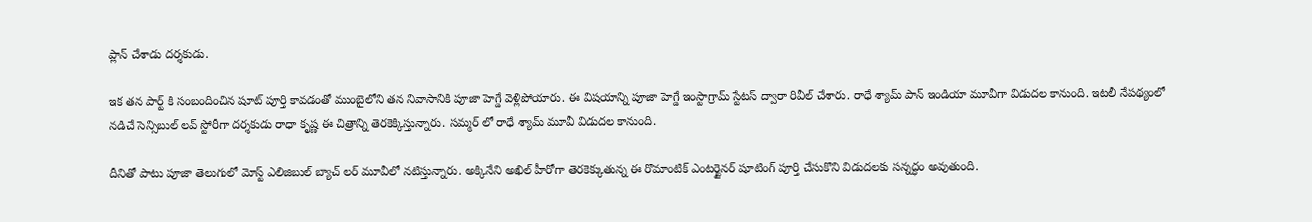ప్లాన్ చేశాడు దర్శకుడు.

ఇక తన పార్ట్ కి సంబందించిన షూట్ పూర్తి కావడంతో ముంబైలోని తన నివాసానికి పూజా హెగ్డే వెళ్లిపోయారు. ఈ విషయాన్ని పూజా హెగ్డే ఇంస్టాగ్రామ్ స్టేటస్ ద్వారా రివీల్ చేశారు. రాధే శ్యామ్ పాన్ ఇండియా మూవీగా విడుదల కానుంది. ఇటలీ నేపథ్యంలో నడిచే సెన్సిబుల్ లవ్ స్టోరీగా దర్శకుడు రాధా కృష్ణ ఈ చిత్రాన్ని తెరకెక్కిస్తున్నారు. సమ్మర్ లో రాధే శ్యామ్ మూవీ విడుదల కానుంది.

దీనితో పాటు పూజా తెలుగులో మోస్ట్ ఎలిజిబుల్ బ్యాచ్ లర్ మూవీలో నటిస్తున్నారు. అక్కినేని అఖిల్ హీరోగా తెరకెక్కుతున్న ఈ రొమాంటిక్ ఎంటర్టైనర్ షూటింగ్ పూర్తి చేసుకొని విడుదలకు సన్నద్ధం అవుతుంది.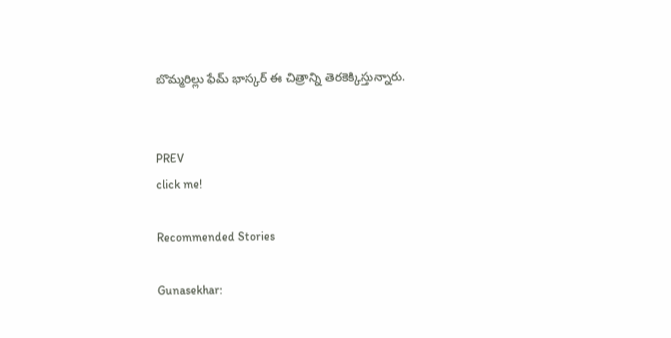బొమ్మరిల్లు ఫేమ్ భాస్కర్ ఈ చిత్రాన్ని తెరకెక్కిస్తున్నారు.


PREV
click me!

Recommended Stories

Gunasekhar: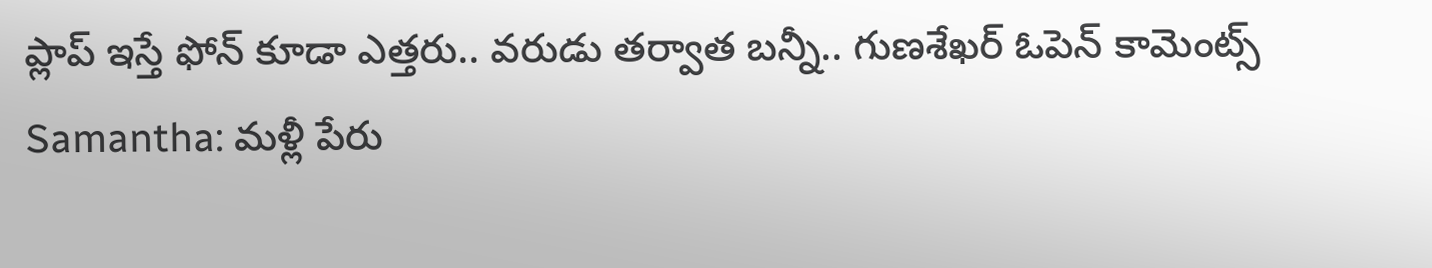ప్లాప్ ఇస్తే ఫోన్ కూడా ఎత్తరు.. వరుడు తర్వాత బన్నీ.. గుణశేఖర్ ఓపెన్ కామెంట్స్
Samantha: మళ్లీ పేరు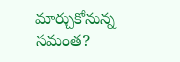మార్చుకోనున్న సమంత?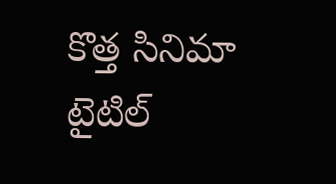కొత్త సినిమా టైటిల్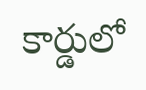కార్డులో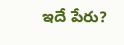ఇదే పేరు?